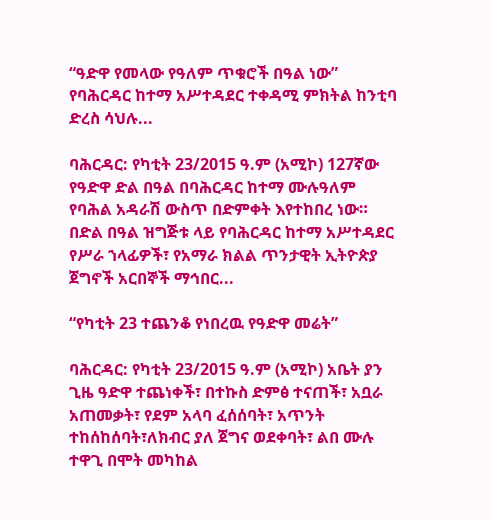“ዓድዋ የመላው የዓለም ጥቁሮች በዓል ነው” የባሕርዳር ከተማ አሥተዳደር ተቀዳሚ ምክትል ከንቲባ ድረስ ሳህሉ...

ባሕርዳር: የካቲት 23/2015 ዓ.ም (አሚኮ) 127ኛው የዓድዋ ድል በዓል በባሕርዳር ከተማ ሙሉዓለም የባሕል አዳራሽ ውስጥ በድምቀት እየተከበረ ነው። በድል በዓል ዝግጅቱ ላይ የባሕርዳር ከተማ አሥተዳደር የሥራ ኀላፊዎች፣ የአማራ ክልል ጥንታዊት ኢትዮጵያ ጀግኖች አርበኞች ማኅበር...

“የካቲት 23 ተጨንቆ የነበረዉ የዓድዋ መሬት”

ባሕርዳር: የካቲት 23/2015 ዓ.ም (አሚኮ) አቤት ያን ጊዜ ዓድዋ ተጨነቀች፣ በተኩስ ድምፅ ተናጠች፣ አቧራ አጠመቃት፣ የደም አላባ ፈሰሰባት፣ አጥንት ተከሰከሰባት፣ለክብር ያለ ጀግና ወደቀባት፣ ልበ ሙሉ ተዋጊ በሞት መካከል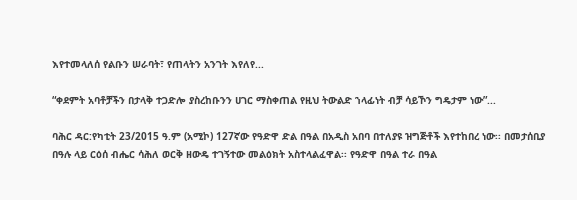እየተመላለሰ የልቡን ሠራባት፣ የጠላትን አንገት እየለየ...

“ቀደምት አባቶቻችን በታላቅ ተጋድሎ ያስረከቡንን ሀገር ማስቀጠል የዚህ ትውልድ ኀላፊነት ብቻ ሳይኾን ግዴታም ነው”...

ባሕር ዳር:የካቲት 23/2015 ዓ.ም (አሚኮ) 127ኛው የዓድዋ ድል በዓል በአዲስ አበባ በተለያዩ ዝግጅቶች እየተከበረ ነው፡፡ በመታሰቢያ በዓሉ ላይ ርዕሰ ብሔር ሳሕለ ወርቅ ዘውዴ ተገኝተው መልዕክት አስተላልፈዋል፡፡ የዓድዋ በዓል ተራ በዓል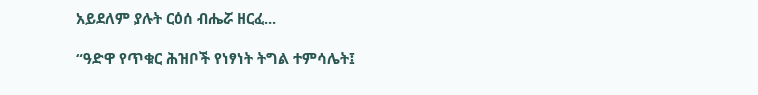አይደለም ያሉት ርዕሰ ብሔሯ ዘርፈ...

“ዓድዋ የጥቁር ሕዝቦች የነፃነት ትግል ተምሳሌት፤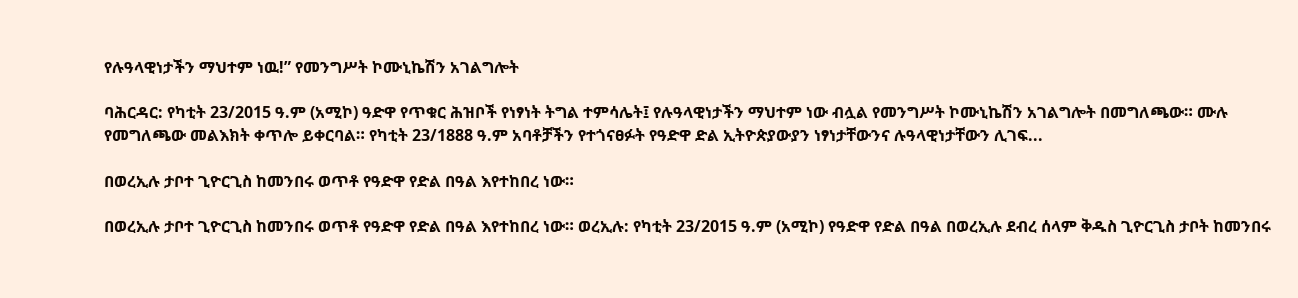የሉዓላዊነታችን ማህተም ነዉ!” የመንግሥት ኮሙኒኬሽን አገልግሎት

ባሕርዳር: የካቲት 23/2015 ዓ.ም (አሚኮ) ዓድዋ የጥቁር ሕዝቦች የነፃነት ትግል ተምሳሌት፤ የሉዓላዊነታችን ማህተም ነው ብሏል የመንግሥት ኮሙኒኬሽን አገልግሎት በመግለጫው። ሙሉ የመግለጫው መልእክት ቀጥሎ ይቀርባል። የካቲት 23/1888 ዓ.ም አባቶቻችን የተጎናፀፉት የዓድዋ ድል ኢትዮጵያውያን ነፃነታቸውንና ሉዓላዊነታቸውን ሊገፍ...

በወረኢሉ ታቦተ ጊዮርጊስ ከመንበሩ ወጥቶ የዓድዋ የድል በዓል እየተከበረ ነው።

በወረኢሉ ታቦተ ጊዮርጊስ ከመንበሩ ወጥቶ የዓድዋ የድል በዓል እየተከበረ ነው። ወረኢሉ: የካቲት 23/2015 ዓ.ም (አሚኮ) የዓድዋ የድል በዓል በወረኢሉ ደብረ ሰላም ቅዱስ ጊዮርጊስ ታቦት ከመንበሩ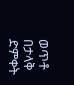ወጥቶ በታላቅ ድምቀት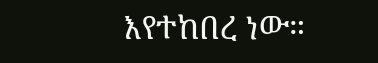እየተከበረ ነው።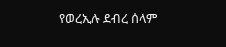የወረኢሉ ደብረ ሰላም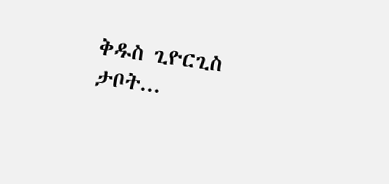ቅዱስ ጊዮርጊስ ታቦት...